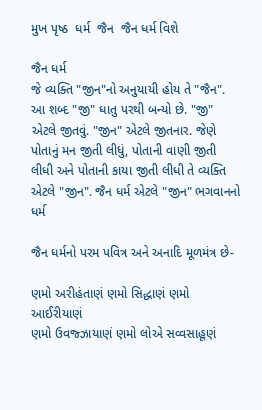મુખ પૃષ્ઠ  ધર્મ  જૈન  જૈન ધર્મ વિશે

જૈન ધર્મ
જે વ્‍યક્તિ "જીન"નો અનુયાયી હોય તે "જૈન". આ શબ્દ "જી" ધાતુ પરથી બન્યો છે. "જી" એટલે જીતવું. "જીન" એટલે જીતનાર. જેણે પોતાનું મન જીતી લીધું, પોતાની વાણી જીતી લીધી અને પોતાની કાયા જીતી લીધી તે વ્યક્તિ એટલે "જીન". જૈન ધર્મ એટલે "જીન" ભગવાનનો ધર્મ

જૈન ધર્મનો પરમ પવિત્ર અને અનાદિ મૂળમંત્ર છે-

ણમો અરીહંતાણં ણમો સિદ્ધાણં ણમો આઈરીયાણં
ણમો ઉવજ્ઝાયાણં ણમો લોએ સવ્વસાહૂણં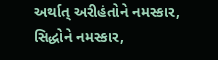અર્થાત્ અરીહંતોને નમસ્કાર, સિદ્ધોને નમસ્કાર,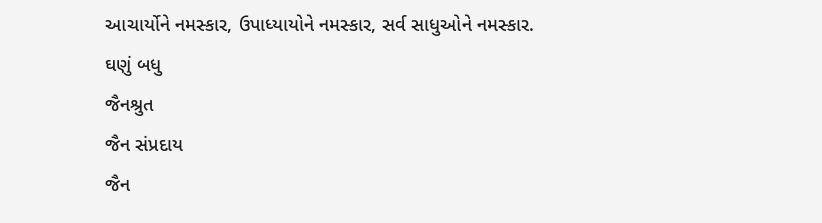આચાર્યોને નમસ્કાર, ઉપાધ્યાયોને નમસ્કાર, સર્વ સાધુઓને નમસ્કાર.
ઘણું બધુ
જૈનશ્રુત
જૈન સંપ્રદાય
જૈન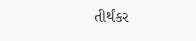તીર્થંકર